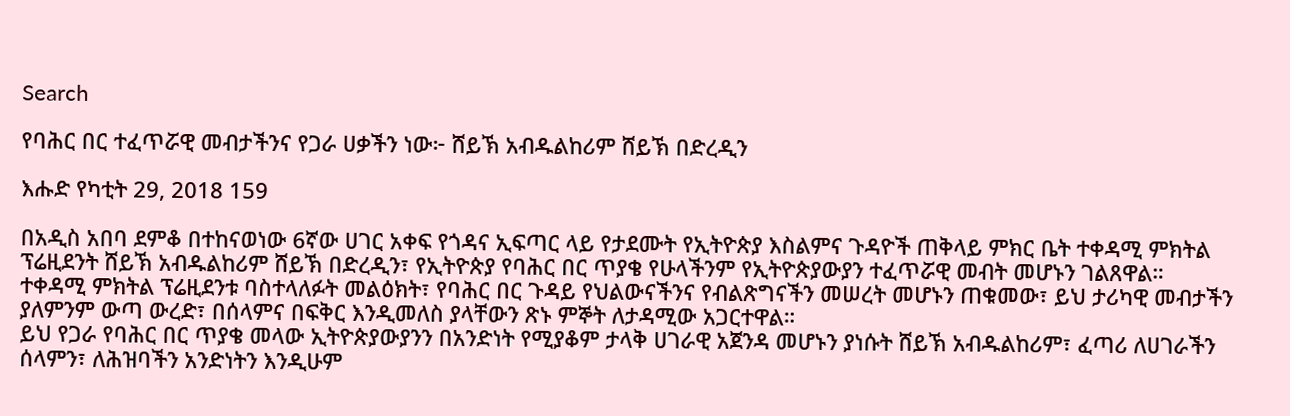Search

የባሕር በር ተፈጥሯዊ መብታችንና የጋራ ሀቃችን ነው፦ ሸይኽ አብዱልከሪም ሸይኽ በድረዲን

እሑድ የካቲት 29, 2018 159

በአዲስ አበባ ደምቆ በተከናወነው 6ኛው ሀገር አቀፍ የጎዳና ኢፍጣር ላይ የታደሙት የኢትዮጵያ እስልምና ጉዳዮች ጠቅላይ ምክር ቤት ተቀዳሚ ምክትል ፕሬዚደንት ሸይኽ አብዱልከሪም ሸይኽ በድረዲን፣ የኢትዮጵያ የባሕር በር ጥያቄ የሁላችንም የኢትዮጵያውያን ተፈጥሯዊ መብት መሆኑን ገልጸዋል።
ተቀዳሚ ምክትል ፕሬዚደንቱ ባስተላለፉት መልዕክት፣ የባሕር በር ጉዳይ የህልውናችንና የብልጽግናችን መሠረት መሆኑን ጠቁመው፣ ይህ ታሪካዊ መብታችን ያለምንም ውጣ ውረድ፣ በሰላምና በፍቅር እንዲመለስ ያላቸውን ጽኑ ምኞት ለታዳሚው አጋርተዋል።
ይህ የጋራ የባሕር በር ጥያቄ መላው ኢትዮጵያውያንን በአንድነት የሚያቆም ታላቅ ሀገራዊ አጀንዳ መሆኑን ያነሱት ሸይኽ አብዱልከሪም፣ ፈጣሪ ለሀገራችን ሰላምን፣ ለሕዝባችን አንድነትን እንዲሁም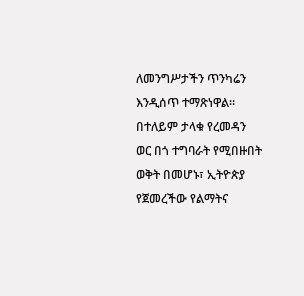ለመንግሥታችን ጥንካሬን እንዲሰጥ ተማጽነዋል።
በተለይም ታላቁ የረመዳን ወር በጎ ተግባራት የሚበዙበት ወቅት በመሆኑ፣ ኢትዮጵያ የጀመረችው የልማትና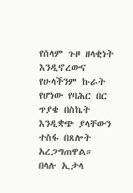የሰላም ጉዞ ዘላቂነት እንዲኖረውና የሁላችንም ኩራት የሆነው የባሕር በር ጥያቄ በስኬት እንዲቋጭ ያላቸውን ተስፋ በጸሎት አረጋግጠዋል።
በላሉ ኢታላ